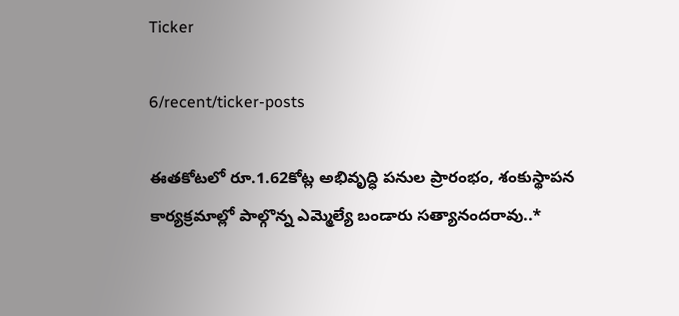Ticker

6/recent/ticker-posts

ఈతకోటలో రూ.1.62కోట్ల అభివృద్ధి పనుల ప్రారంభం, శంకుస్థాపన కార్యక్రమాల్లో పాల్గొన్న ఎమ్మెల్యే బండారు సత్యానందరావు..*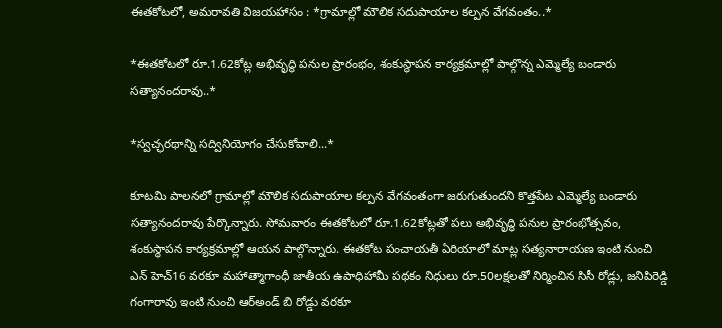ఈతకోటలో, అమరావతి విజయహాసం : *గ్రామాల్లో మౌలిక సదుపాయాల కల్పన వేగవంతం..*

*ఈతకోటలో రూ.1.62కోట్ల అభివృద్ధి పనుల ప్రారంభం, శంకుస్థాపన కార్యక్రమాల్లో పాల్గొన్న ఎమ్మెల్యే బండారు సత్యానందరావు..*

*స్వచ్ఛరథాన్ని సద్వినియోగం చేసుకోవాలి...*

కూటమి పాలనలో గ్రామాల్లో మౌలిక సదుపాయాల కల్పన వేగవంతంగా జరుగుతుందని కొత్తపేట ఎమ్మెల్యే బండారు సత్యానందరావు పేర్కొన్నారు. సోమవారం ఈతకోటలో రూ.1.62కోట్లతో పలు అభివృద్ధి పనుల ప్రారంభోత్సవం, శంకుస్థాపన కార్యక్రమాల్లో ఆయన పాల్గొన్నారు. ఈతకోట పంచాయతీ ఏరియాలో మాట్ల సత్యనారాయణ ఇంటి నుంచి ఎన్ హెచ్16 వరకూ మహాత్మాగాంధీ జాతీయ ఉపాధిహామీ పథకం నిధులు రూ.50లక్షలతో నిర్మించిన సిసీ రోడ్లు, జనిపిరెడ్డి గంగారావు ఇంటి నుంచి ఆర్అండ్ బి రోడ్డు వరకూ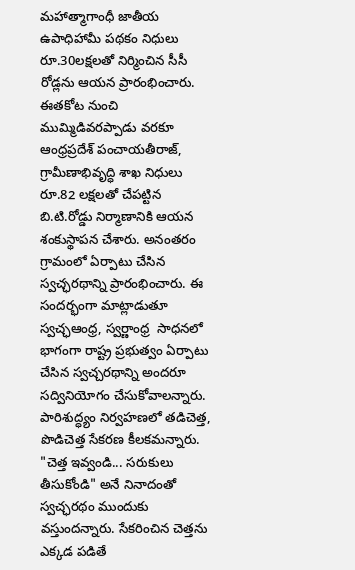మహాత్మాగాంధీ జాతీయ ఉపాధిహామీ పథకం నిధులు రూ.30లక్షలతో నిర్మించిన సీసీ రోడ్లను ఆయన ప్రారంభించారు. ఈతకోట నుంచి ముమ్మిడివరప్పాడు వరకూ ఆంధ్రప్రదేశ్ పంచాయతీరాజ్, గ్రామీణాభివృద్ధి శాఖ నిధులు రూ.82 లక్షలతో చేపట్టిన బి.టి.రోడ్డు నిర్మాణానికి ఆయన శంకుస్థాపన చేశారు. అనంతరం గ్రామంలో ఏర్పాటు చేసిన స్వచ్ఛరథాన్ని ప్రారంభించారు. ఈ సందర్భంగా మాట్లాడుతూ స్వచ్ఛఆంధ్ర, స్వర్ణాంధ్ర  సాధనలో భాగంగా రాష్ట్ర ప్రభుత్వం ఏర్పాటు చేసిన స్వచ్చరథాన్ని అందరూ సద్వినియోగం చేసుకోవాలన్నారు. పారిశుద్ధ్యం నిర్వహణలో తడిచెత్త, పొడిచెత్త సేకరణ కీలకమన్నారు. "చెత్త ఇవ్వండి... సరుకులు తీసుకోండి" అనే నినాదంతో స్వచ్ఛరథం ముందుకు వస్తుందన్నారు. సేకరించిన చెత్తను ఎక్కడ పడితే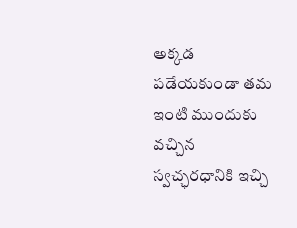అక్కడ పడేయకుండా తమ ఇంటి ముందుకు వచ్చిన స్వచ్ఛరధానికి ఇచ్చి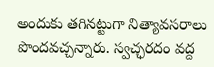అందుకు తగినట్టుగా నిత్యావసరాలు పొందవచ్చన్నారు. స్వచ్ఛరదం వద్ద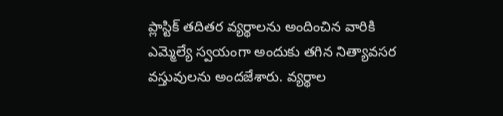ప్లాస్టిక్ తదితర వ్యర్థాలను అందించిన వారికి ఎమ్మెల్యే స్వయంగా అందుకు తగిన నిత్యావసర వస్తువులను అందజేశారు. వ్యర్థాల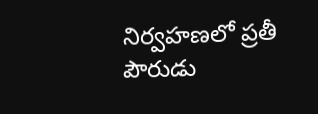నిర్వహణలో ప్రతీ పౌరుడు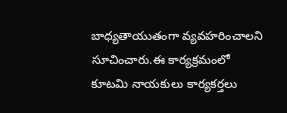బాధ్యతాయుతంగా వ్యవహరించాలని సూచించారు.ఈ కార్యక్రమంలో కూటమి నాయకులు కార్యకర్తలు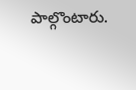పాల్గొంటారు.